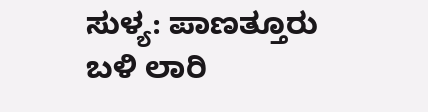ಸುಳ್ಯ: ಪಾಣತ್ತೂರು ಬಳಿ ಲಾರಿ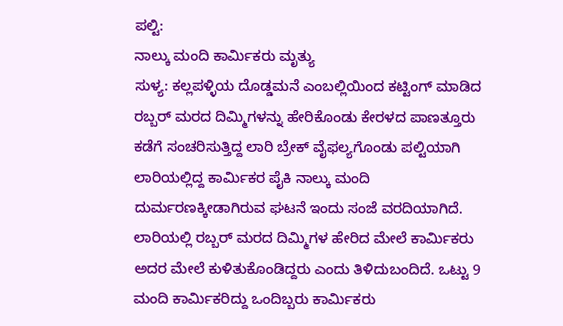ಪಲ್ಟಿ:
ನಾಲ್ಕು ಮಂದಿ ಕಾರ್ಮಿಕರು ಮೃತ್ಯು
ಸುಳ್ಯ: ಕಲ್ಲಪಳ್ಳಿಯ ದೊಡ್ಡಮನೆ ಎಂಬಲ್ಲಿಯಿಂದ ಕಟ್ಟಿಂಗ್ ಮಾಡಿದ ರಬ್ಬರ್ ಮರದ ದಿಮ್ಮಿಗಳನ್ನು ಹೇರಿಕೊಂಡು ಕೇರಳದ ಪಾಣತ್ತೂರು ಕಡೆಗೆ ಸಂಚರಿಸುತ್ತಿದ್ದ ಲಾರಿ ಬ್ರೇಕ್ ವೈಫಲ್ಯಗೊಂಡು ಪಲ್ಟಿಯಾಗಿ ಲಾರಿಯಲ್ಲಿದ್ದ ಕಾರ್ಮಿಕರ ಪೈಕಿ ನಾಲ್ಕು ಮಂದಿ ದುರ್ಮರಣಕ್ಕೀಡಾಗಿರುವ ಘಟನೆ ಇಂದು ಸಂಜೆ ವರದಿಯಾಗಿದೆ.
ಲಾರಿಯಲ್ಲಿ ರಬ್ಬರ್ ಮರದ ದಿಮ್ಮಿಗಳ ಹೇರಿದ ಮೇಲೆ ಕಾರ್ಮಿಕರು ಅದರ ಮೇಲೆ ಕುಳಿತುಕೊಂಡಿದ್ದರು ಎಂದು ತಿಳಿದುಬಂದಿದೆ. ಒಟ್ಟು 9 ಮಂದಿ ಕಾರ್ಮಿಕರಿದ್ದು ಒಂದಿಬ್ಬರು ಕಾರ್ಮಿಕರು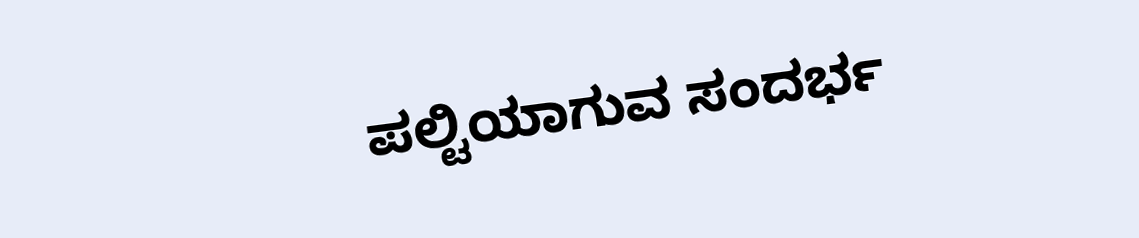ಪಲ್ಟಿಯಾಗುವ ಸಂದರ್ಭ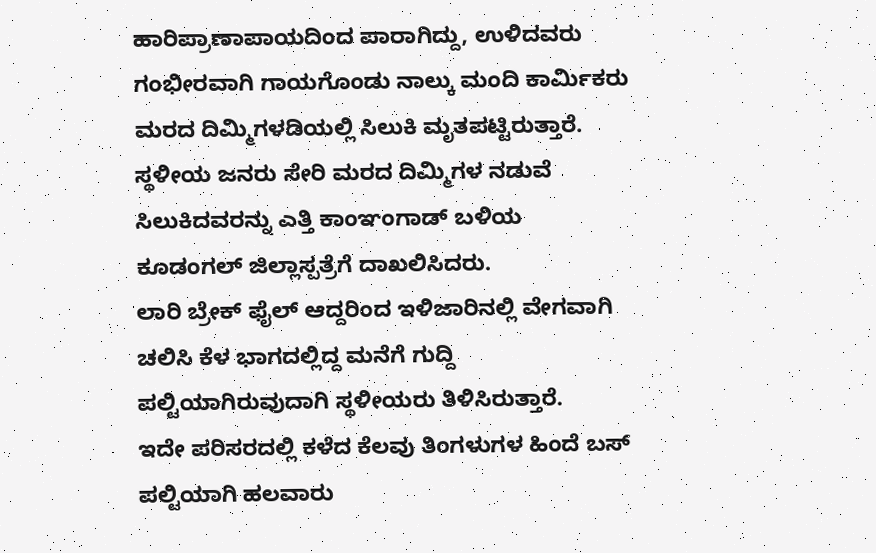ಹಾರಿಪ್ರಾಣಾಪಾಯದಿಂದ ಪಾರಾಗಿದ್ದು, ಉಳಿದವರು ಗಂಭೀರವಾಗಿ ಗಾಯಗೊಂಡು ನಾಲ್ಕು ಮಂದಿ ಕಾರ್ಮಿಕರು ಮರದ ದಿಮ್ಮಿಗಳಡಿಯಲ್ಲಿ ಸಿಲುಕಿ ಮೃತಪಟ್ಟಿರುತ್ತಾರೆ. ಸ್ಥಳೀಯ ಜನರು ಸೇರಿ ಮರದ ದಿಮ್ಮಿಗಳ ನಡುವೆ ಸಿಲುಕಿದವರನ್ನು ಎತ್ತಿ ಕಾಂಞಂಗಾಡ್ ಬಳಿಯ ಕೂಡಂಗಲ್ ಜಿಲ್ಲಾಸ್ಪತ್ರೆಗೆ ದಾಖಲಿಸಿದರು.
ಲಾರಿ ಬ್ರೇಕ್ ಫೈಲ್ ಆದ್ದರಿಂದ ಇಳಿಜಾರಿನಲ್ಲಿ ವೇಗವಾಗಿ ಚಲಿಸಿ ಕೆಳ ಭಾಗದಲ್ಲಿದ್ದ ಮನೆಗೆ ಗುದ್ದಿ ಪಲ್ಟಿಯಾಗಿರುವುದಾಗಿ ಸ್ಥಳೀಯರು ತಿಳಿಸಿರುತ್ತಾರೆ.
ಇದೇ ಪರಿಸರದಲ್ಲಿ ಕಳೆದ ಕೆಲವು ತಿಂಗಳುಗಳ ಹಿಂದೆ ಬಸ್ ಪಲ್ಟಿಯಾಗಿ ಹಲವಾರು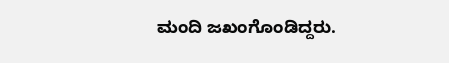ಮಂದಿ ಜಖಂಗೊಂಡಿದ್ದರು.